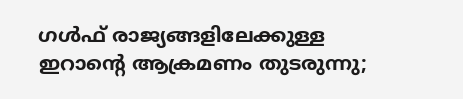ഗൾഫ് രാജ്യങ്ങളിലേക്കുള്ള ഇറാന്റെ ആക്രമണം തുടരുന്നു;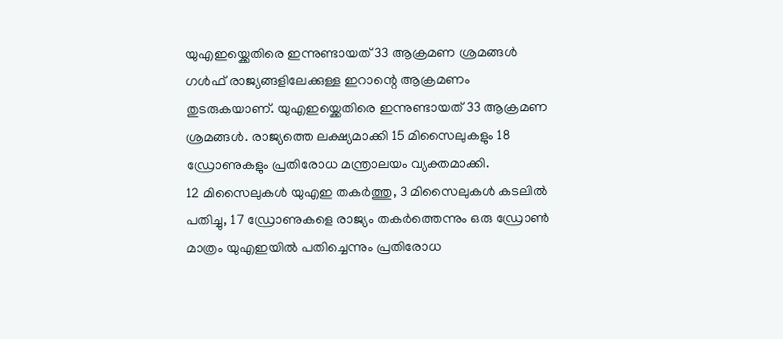യുഎഇയ്ക്കെതിരെ ഇന്നുണ്ടായത് 33 ആക്രമണ ശ്രമങ്ങൾ
ഗൾഫ് രാജ്യങ്ങളിലേക്കുള്ള ഇറാന്റെ ആക്രമണം തുടരുകയാണ്. യുഎഇയ്ക്കെതിരെ ഇന്നുണ്ടായത് 33 ആക്രമണ ശ്രമങ്ങൾ. രാജ്യത്തെ ലക്ഷ്യമാക്കി 15 മിസൈലുകളും 18 ഡ്രോണുകളും പ്രതിരോധ മന്ത്രാലയം വ്യക്തമാക്കി.
12 മിസൈലുകൾ യുഎഇ തകർത്തു, 3 മിസൈലുകൾ കടലിൽ പതിച്ചു, 17 ഡ്രോണുകളെ രാജ്യം തകർത്തെന്നും ഒരു ഡ്രോൺ മാത്രം യുഎഇയിൽ പതിച്ചെന്നും പ്രതിരോധ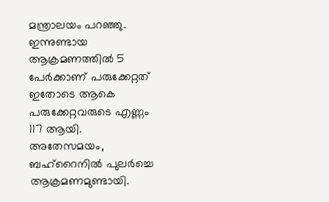മന്ത്രാലയം പറഞ്ഞു. ഇന്നുണ്ടായ ആക്രമണത്തിൽ 5 പേർക്കാണ് പരുക്കേറ്റത് ഇതോടെ ആകെ പരുക്കേറ്റവരുടെ എണ്ണം 117 ആയി.
അതേസമയം, ബഹ്റൈനിൽ പുലർച്ചെ ആക്രമണമുണ്ടായി.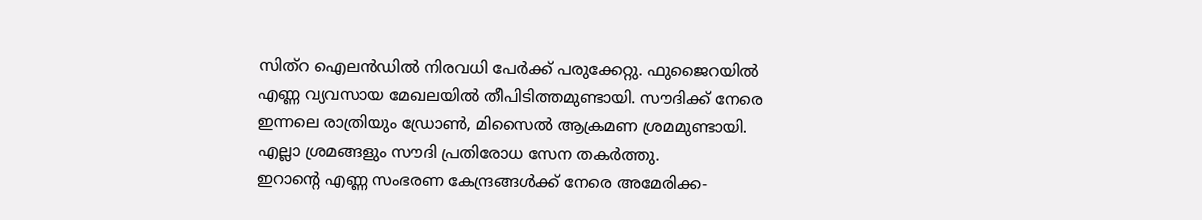സിത്റ ഐലൻഡിൽ നിരവധി പേർക്ക് പരുക്കേറ്റു. ഫുജൈറയിൽ എണ്ണ വ്യവസായ മേഖലയിൽ തീപിടിത്തമുണ്ടായി. സൗദിക്ക് നേരെ ഇന്നലെ രാത്രിയും ഡ്രോൺ, മിസൈൽ ആക്രമണ ശ്രമമുണ്ടായി. എല്ലാ ശ്രമങ്ങളും സൗദി പ്രതിരോധ സേന തകർത്തു.
ഇറാന്റെ എണ്ണ സംഭരണ കേന്ദ്രങ്ങൾക്ക് നേരെ അമേരിക്ക-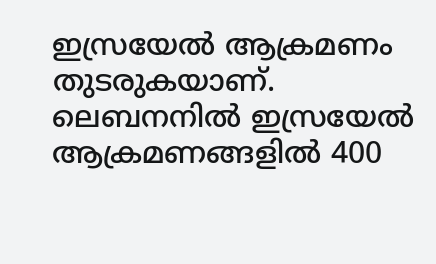ഇസ്രയേൽ ആക്രമണം തുടരുകയാണ്. ലെബനനിൽ ഇസ്രയേൽ ആക്രമണങ്ങളിൽ 400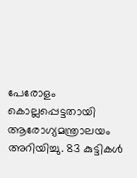പേരോളം കൊല്ലപ്പെട്ടതായി ആരോഗ്യമന്ത്രാലയം അറിയിച്ചു. 83 കുട്ടികൾ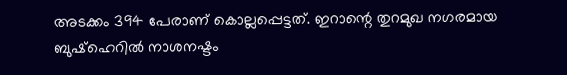അടക്കം 394 പേരാണ് കൊല്ലപ്പെട്ടത്. ഇറാന്റെ തുറമുഖ നഗരമായ ബുഷ്ഹെറിൽ നാശനഷ്ടം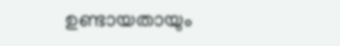ഉണ്ടായതായും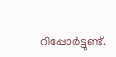റിപ്പോർട്ടുണ്ട്.